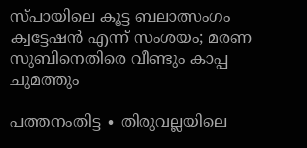സ്പായിലെ കൂട്ട ബലാത്സംഗം ക്വട്ടേഷൻ എന്ന് സംശയം; മരണ സുബിനെതിരെ വീണ്ടും കാപ്പ ചുമത്തും

പത്തനംതിട്ട ∙ തിരുവല്ലയിലെ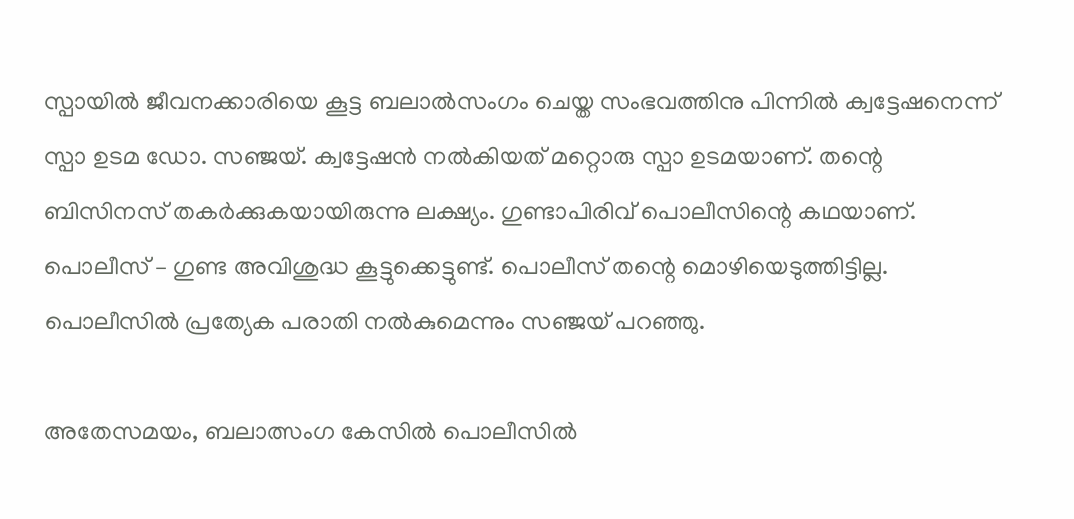സ്പായിൽ ജീവനക്കാരിയെ കൂട്ട ബലാൽസംഗം ചെയ്ത സംഭവത്തിനു പിന്നിൽ ക്വട്ടേഷനെന്ന് സ്പാ ഉടമ ഡോ. സഞ്ജയ്. ക്വട്ടേഷൻ നൽകിയത് മറ്റൊരു സ്പാ ഉടമയാണ്. തന്റെ ബിസിനസ് തകർക്കുകയായിരുന്നു ലക്ഷ്യം. ഗുണ്ടാപിരിവ് പൊലീസിന്റെ കഥയാണ്. പൊലീസ് – ഗുണ്ട അവിശുദ്ധ കൂട്ടുക്കെട്ടുണ്ട്. പൊലീസ് തന്റെ മൊഴിയെടുത്തിട്ടില്ല. പൊലീസിൽ പ്രത്യേക പരാതി നൽകുമെന്നും സഞ്ജയ് പറഞ്ഞു.

അതേസമയം, ബലാത്സംഗ കേസിൽ പൊലീസിൽ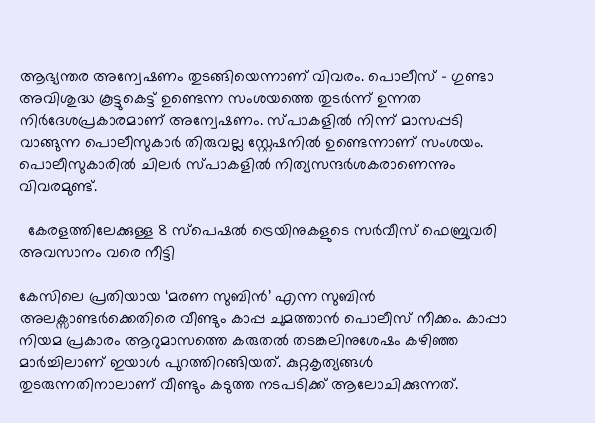ആഭ്യന്തര അന്വേഷണം തുടങ്ങിയെന്നാണ് വിവരം. പൊലീസ് – ഗുണ്ടാ അവിശുദ്ധ കൂട്ടുകെട്ട് ഉണ്ടെന്ന സംശയത്തെ തുടർന്ന് ഉന്നത നിർദേശപ്രകാരമാണ് അന്വേഷണം. സ്പാകളിൽ നിന്ന് മാസപ്പടി വാങ്ങുന്ന പൊലീസുകാർ തിരുവല്ല സ്റ്റേഷനിൽ ഉണ്ടെന്നാണ് സംശയം. പൊലീസുകാരിൽ ചിലർ സ്പാകളിൽ നിത്യസന്ദർശകരാണെന്നും വിവരമുണ്ട്.

  കേരളത്തിലേക്കുള്ള 8 സ്പെഷൽ ട്രെയിനുകളുടെ സർവീസ് ഫെബ്രുവരി അവസാനം വരെ നീട്ടി

കേസിലെ പ്രതിയായ ‘മരണ സുബിൻ’ എന്ന സുബിൻ അലക്സാണ്ടർക്കെതിരെ വീണ്ടും കാപ്പ ചുമത്താൻ പൊലീസ് നീക്കം. കാപ്പാ നിയമ പ്രകാരം ആറുമാസത്തെ കരുതൽ തടങ്കലിനുശേഷം കഴിഞ്ഞ മാർച്ചിലാണ് ഇയാൾ പുറത്തിറങ്ങിയത്. കുറ്റകൃത്യങ്ങൾ തുടരുന്നതിനാലാണ് വീണ്ടും കടുത്ത നടപടിക്ക് ആലോചിക്കുന്നത്.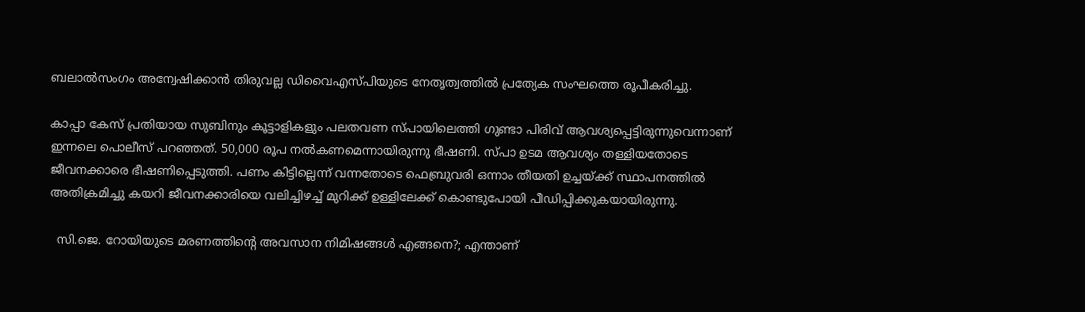ബലാൽസംഗം അന്വേഷിക്കാൻ തിരുവല്ല ഡിവൈഎസ്പിയുടെ നേതൃത്വത്തിൽ പ്രത്യേക സംഘത്തെ രൂപീകരിച്ചു.

കാപ്പാ കേസ് പ്രതിയായ സുബിനും കൂട്ടാളികളും പലതവണ സ്പായിലെത്തി ഗുണ്ടാ പിരിവ് ആവശ്യപ്പെട്ടിരുന്നുവെന്നാണ് ഇന്നലെ പൊലീസ് പറഞ്ഞത്. 50,000 രൂപ നൽകണമെന്നായിരുന്നു ഭീഷണി. സ്പാ ഉടമ ആവശ്യം തള്ളിയതോടെ ജീവനക്കാരെ ഭീഷണിപ്പെടുത്തി. പണം കിട്ടില്ലെന്ന് വന്നതോടെ ഫെബ്രുവരി ഒന്നാം തീയതി ഉച്ചയ്ക്ക് സ്ഥാപനത്തിൽ അതിക്രമിച്ചു കയറി ജീവനക്കാരിയെ വലിച്ചിഴച്ച് മുറിക്ക് ഉള്ളിലേക്ക് കൊണ്ടുപോയി പീഡിപ്പിക്കുകയായിരുന്നു.

  സി.ജെ. റോയിയുടെ മരണത്തിന്റെ അവസാന നിമിഷങ്ങൾ എങ്ങനെ?; എന്താണ്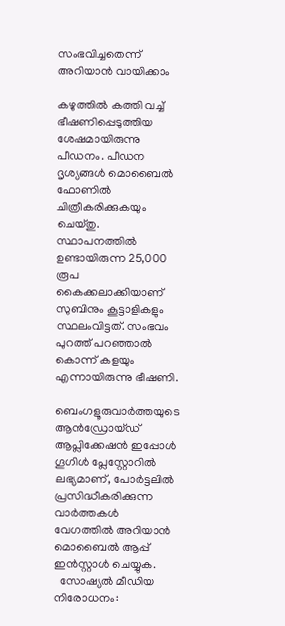സംഭവിച്ചതെന്ന് അറിയാൻ വായിക്കാം

കഴുത്തിൽ കത്തി വച്ച് ഭീഷണിപ്പെടുത്തിയ ശേഷമായിരുന്നു പീഡനം. പീഡന ദൃശ്യങ്ങൾ മൊബൈൽ ഫോണിൽ ചിത്രീകരിക്കുകയും ചെയ്തു. സ്ഥാപനത്തിൽ ഉണ്ടായിരുന്ന 25,000 രൂപ കൈക്കലാക്കിയാണ് സുബിനും കൂട്ടാളികളും സ്ഥലംവിട്ടത്. സംഭവം പുറത്ത് പറഞ്ഞാൽ കൊന്ന് കളയും എന്നായിരുന്നു ഭീഷണി.

ബെംഗളൂരുവാർത്തയുടെ ആൻഡ്രോയ്ഡ് ആപ്ലിക്കേഷൻ ഇപ്പോൾ ഗൂഗിൾ പ്ലേസ്റ്റോറിൽ ലഭ്യമാണ്, പോർട്ടലിൽ പ്രസിദ്ധീകരിക്കുന്ന വാർത്തകൾ വേഗത്തിൽ അറിയാൻ മൊബൈൽ ആപ്പ് ഇൻസ്റ്റാൾ ചെയ്യുക.
  സോഷ്യൽ മീഡിയ നിരോധനം: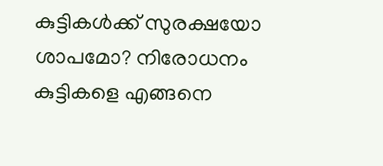കുട്ടികൾക്ക് സുരക്ഷയോ ശാപമോ? നിരോധനം കുട്ടികളെ എങ്ങനെ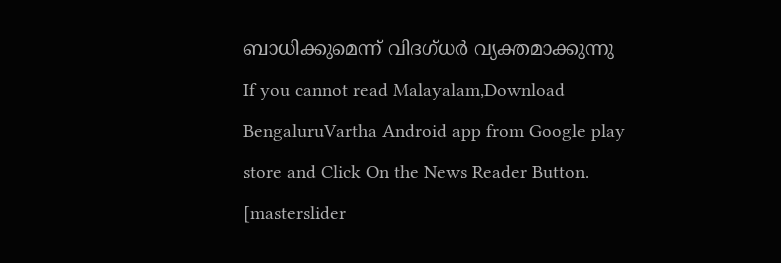ബാധിക്കുമെന്ന് വിദഗ്ധർ വ്യക്തമാക്കുന്നു
If you cannot read Malayalam,Download BengaluruVartha Android app from Google play store and Click On the News Reader Button. [masterslider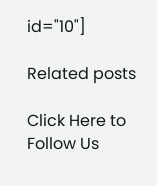id="10"]

Related posts

Click Here to Follow Us